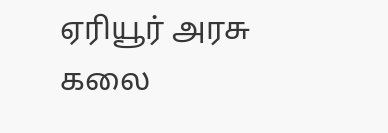ஏரியூர் அரசு கலை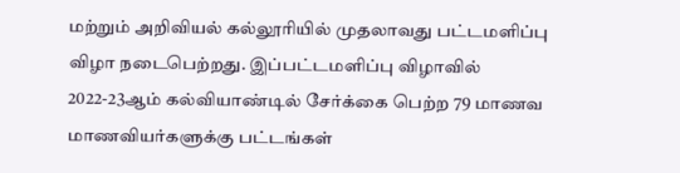மற்றும் அறிவியல் கல்லூரியில் முதலாவது பட்டமளிப்பு விழா நடைபெற்றது. இப்பட்டமளிப்பு விழாவில் 2022-23ஆம் கல்வியாண்டில் சேர்க்கை பெற்ற 79 மாணவ மாணவியர்களுக்கு பட்டங்கள்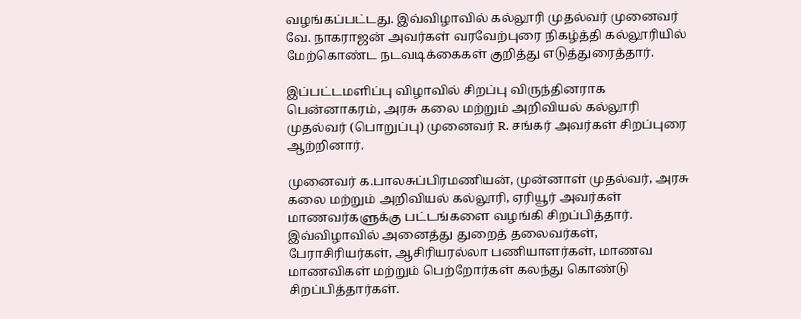வழங்கப்பட்டது. இவ்விழாவில் கல்லூரி முதல்வர் முனைவர் வே. நாகராஜன் அவர்கள் வரவேற்புரை நிகழ்த்தி கல்லூரியில் மேற்கொண்ட நடவடிக்கைகள் குறித்து எடுத்துரைத்தார்.

இப்பட்டமளிப்பு விழாவில் சிறப்பு விருந்தினராக பென்னாகரம், அரசு கலை மற்றும் அறிவியல் கல்லூரி முதல்வர் (பொறுப்பு) முனைவர் R. சங்கர் அவர்கள் சிறப்புரை ஆற்றினார்.

முனைவர் க.பாலசுப்பிரமணியன், முன்னாள் முதல்வர், அரசு கலை மற்றும் அறிவியல் கல்லூரி, ஏரியூர் அவர்கள் மாணவர்களுக்கு பட்டங்களை வழங்கி சிறப்பித்தார். இவ்விழாவில் அனைத்து துறைத் தலைவர்கள், பேராசிரியர்கள், ஆசிரியரல்லா பணியாளர்கள், மாணவ மாணவிகள் மற்றும் பெற்றோர்கள் கலந்து கொண்டு சிறப்பித்தார்கள்.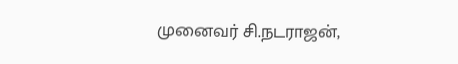முனைவர் சி.நடராஜன்,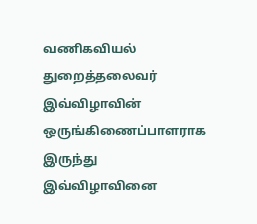வணிகவியல் துறைத்தலைவர் இவ்விழாவின் ஒருங்கிணைப்பாளராக இருந்து இவ்விழாவினை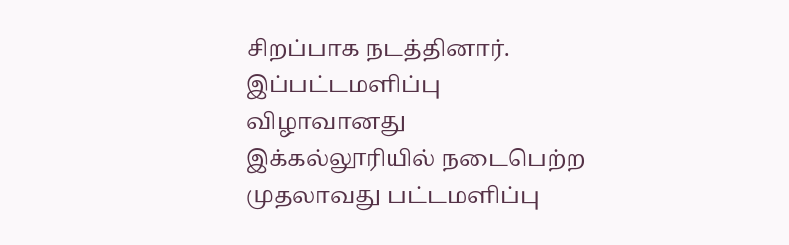சிறப்பாக நடத்தினார். இப்பட்டமளிப்பு விழாவானது இக்கல்லூரியில் நடைபெற்ற முதலாவது பட்டமளிப்பு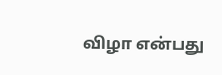விழா என்பது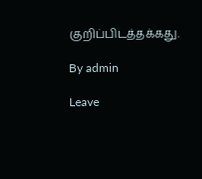குறிப்பிடத்தக்கது.

By admin

Leave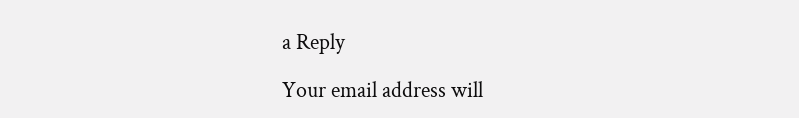a Reply

Your email address will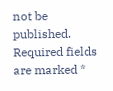not be published. Required fields are marked *